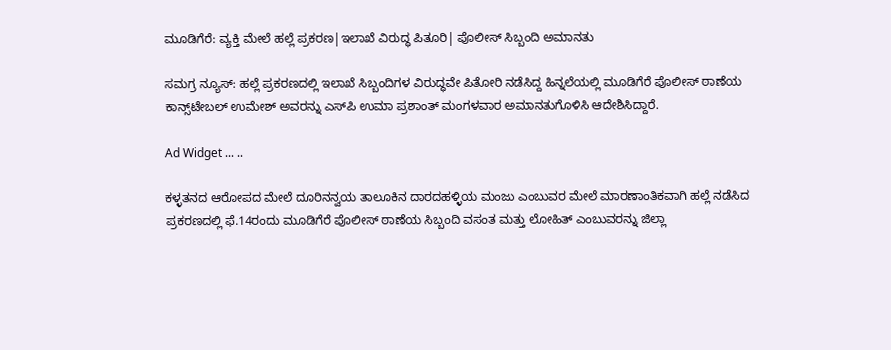ಮೂಡಿಗೆರೆ: ವ್ಯಕ್ತಿ ಮೇಲೆ ಹಲ್ಲೆ ಪ್ರಕರಣ|ಇಲಾಖೆ ವಿರುದ್ಧ ಪಿತೂರಿ| ಪೊಲೀಸ್ ಸಿಬ್ಬಂದಿ ಅಮಾನತು

ಸಮಗ್ರ ನ್ಯೂಸ್: ಹಲ್ಲೆ ಪ್ರಕರಣದಲ್ಲಿ ಇಲಾಖೆ ಸಿಬ್ಬಂದಿಗಳ ವಿರುದ್ಧವೇ ಪಿತೋರಿ ನಡೆಸಿದ್ದ ಹಿನ್ನಲೆಯಲ್ಲಿ ಮೂಡಿಗೆರೆ ಪೊಲೀಸ್ ಠಾಣೆಯ ಕಾನ್ಸ್‌ಟೇಬಲ್ ಉಮೇಶ್ ಅವರನ್ನು ಎಸ್‌ಪಿ ಉಮಾ ಪ್ರಶಾಂತ್ ಮಂಗಳವಾರ ಅಮಾನತುಗೊಳಿಸಿ ಆದೇಶಿಸಿದ್ದಾರೆ.

Ad Widget ... ..

ಕಳ್ಳತನದ ಆರೋಪದ ಮೇಲೆ ದೂರಿನನ್ವಯ ತಾಲೂಕಿನ ದಾರದಹಳ್ಳಿಯ ಮಂಜು ಎಂಬುವರ ಮೇಲೆ ಮಾರಣಾಂತಿಕವಾಗಿ ಹಲ್ಲೆ ನಡೆಸಿದ ಪ್ರಕರಣದಲ್ಲಿ ಫೆ.14ರಂದು ಮೂಡಿಗೆರೆ ಪೊಲೀಸ್ ಠಾಣೆಯ ಸಿಬ್ಬಂದಿ ವಸಂತ ಮತ್ತು ಲೋಹಿತ್ ಎಂಬುವರನ್ನು ಜಿಲ್ಲಾ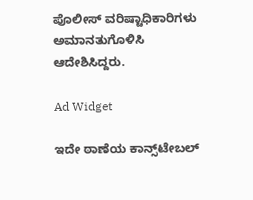ಪೊಲೀಸ್ ವರಿಷ್ಟಾಧಿಕಾರಿಗಳು ಅಮಾನತುಗೊಳಿಸಿ ಆದೇಶಿಸಿದ್ದರು.

Ad Widget

ಇದೇ ಠಾಣೆಯ ಕಾನ್ಸ್‌ಟೇಬಲ್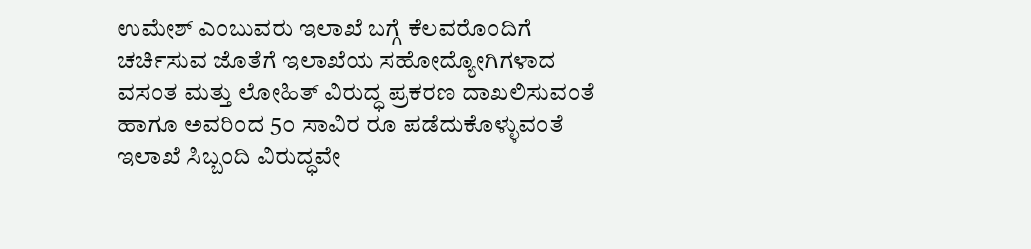ಉಮೇಶ್ ಎಂಬುವರು ಇಲಾಖೆ ಬಗ್ಗೆ ಕೆಲವರೊಂದಿಗೆ ಚರ್ಚಿಸುವ ಜೊತೆಗೆ ಇಲಾಖೆಯ ಸಹೋದ್ಯೋಗಿಗಳಾದ ವಸಂತ ಮತ್ತು ಲೋಹಿತ್ ವಿರುದ್ಧ ಪ್ರಕರಣ ದಾಖಲಿಸುವಂತೆ ಹಾಗೂ ಅವರಿಂದ 5೦ ಸಾವಿರ ರೂ ಪಡೆದುಕೊಳ್ಳುವಂತೆ ಇಲಾಖೆ ಸಿಬ್ಬಂದಿ ವಿರುದ್ಧವೇ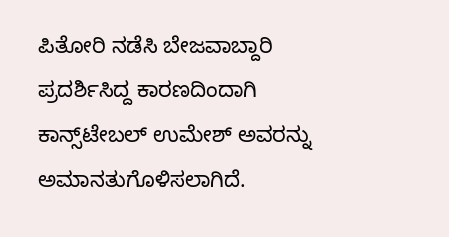ಪಿತೋರಿ ನಡೆಸಿ ಬೇಜವಾಬ್ದಾರಿ ಪ್ರದರ್ಶಿಸಿದ್ದ ಕಾರಣದಿಂದಾಗಿ ಕಾನ್ಸ್‌ಟೇಬಲ್ ಉಮೇಶ್ ಅವರನ್ನು ಅಮಾನತುಗೊಳಿಸಲಾಗಿದೆ.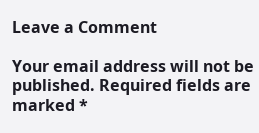Leave a Comment

Your email address will not be published. Required fields are marked *